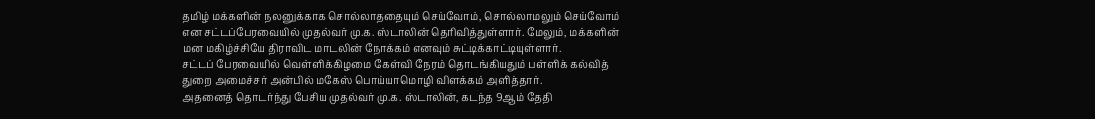தமிழ் மக்களின் நலனுக்காக சொல்லாததையும் செய்வோம், சொல்லாமலும் செய்வோம் என சட்டப்பேரவையில் முதல்வர் மு.க. ஸ்டாலின் தெரிவித்துள்ளார். மேலும், மக்களின் மன மகிழ்ச்சியே திராவிட மாடலின் நோக்கம் எனவும் சுட்டிக்காட்டியுள்ளார்.
சட்டப் பேரவையில் வெள்ளிக்கிழமை கேள்வி நேரம் தொடங்கியதும் பள்ளிக் கல்வித் துறை அமைச்சர் அன்பில் மகேஸ் பொய்யாமொழி விளக்கம் அளித்தார்.
அதனைத் தொடர்ந்து பேசிய முதல்வர் மு.க. ஸ்டாலின், கடந்த 9ஆம் தேதி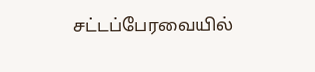சட்டப்பேரவையில்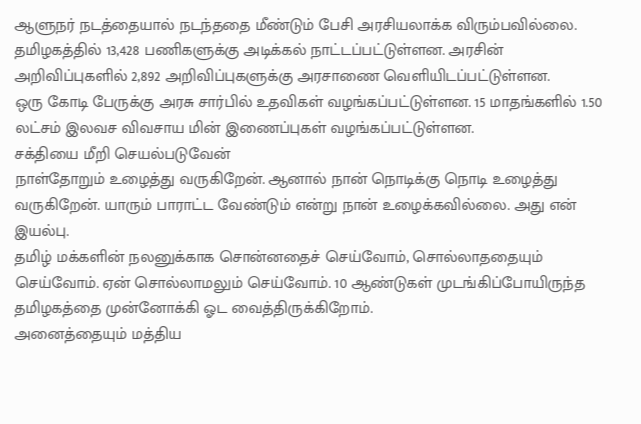ஆளுநர் நடத்தையால் நடந்ததை மீண்டும் பேசி அரசியலாக்க விரும்பவில்லை.
தமிழகத்தில் 13,428 பணிகளுக்கு அடிக்கல் நாட்டப்பட்டுள்ளன. அரசின் அறிவிப்புகளில் 2,892 அறிவிப்புகளுக்கு அரசாணை வெளியிடப்பட்டுள்ளன.
ஒரு கோடி பேருக்கு அரசு சார்பில் உதவிகள் வழங்கப்பட்டுள்ளன. 15 மாதங்களில் 1.50 லட்சம் இலவச விவசாய மின் இணைப்புகள் வழங்கப்பட்டுள்ளன.
சக்தியை மீறி செயல்படுவேன்
நாள்தோறும் உழைத்து வருகிறேன். ஆனால் நான் நொடிக்கு நொடி உழைத்து வருகிறேன். யாரும் பாராட்ட வேண்டும் என்று நான் உழைக்கவில்லை. அது என் இயல்பு.
தமிழ் மக்களின் நலனுக்காக சொன்னதைச் செய்வோம், சொல்லாததையும் செய்வோம். ஏன் சொல்லாமலும் செய்வோம். 10 ஆண்டுகள் முடங்கிப்போயிருந்த தமிழகத்தை முன்னோக்கி ஓட வைத்திருக்கிறோம்.
அனைத்தையும் மத்திய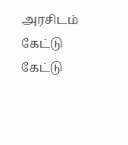அரசிடம் கேட்டு கேட்டு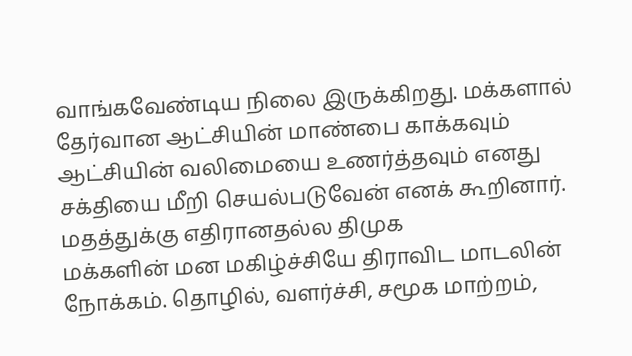வாங்கவேண்டிய நிலை இருக்கிறது. மக்களால் தேர்வான ஆட்சியின் மாண்பை காக்கவும் ஆட்சியின் வலிமையை உணர்த்தவும் எனது சக்தியை மீறி செயல்படுவேன் எனக் கூறினார்.
மதத்துக்கு எதிரானதல்ல திமுக
மக்களின் மன மகிழ்ச்சியே திராவிட மாடலின் நோக்கம். தொழில், வளர்ச்சி, சமூக மாற்றம்,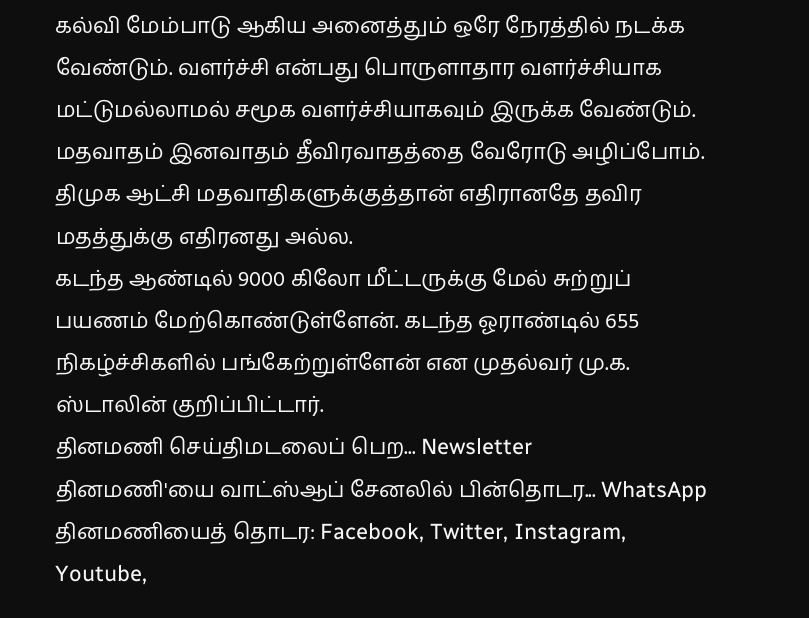கல்வி மேம்பாடு ஆகிய அனைத்தும் ஒரே நேரத்தில் நடக்க வேண்டும். வளர்ச்சி என்பது பொருளாதார வளர்ச்சியாக மட்டுமல்லாமல் சமூக வளர்ச்சியாகவும் இருக்க வேண்டும். மதவாதம் இனவாதம் தீவிரவாதத்தை வேரோடு அழிப்போம். திமுக ஆட்சி மதவாதிகளுக்குத்தான் எதிரானதே தவிர மதத்துக்கு எதிரனது அல்ல.
கடந்த ஆண்டில் 9000 கிலோ மீட்டருக்கு மேல் சுற்றுப் பயணம் மேற்கொண்டுள்ளேன். கடந்த ஓராண்டில் 655 நிகழ்ச்சிகளில் பங்கேற்றுள்ளேன் என முதல்வர் மு.க. ஸ்டாலின் குறிப்பிட்டார்.
தினமணி செய்திமடலைப் பெற... Newsletter
தினமணி'யை வாட்ஸ்ஆப் சேனலில் பின்தொடர... WhatsApp
தினமணியைத் தொடர: Facebook, Twitter, Instagram, Youtube,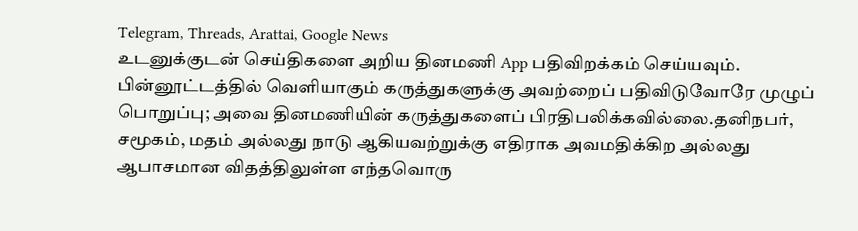Telegram, Threads, Arattai, Google News
உடனுக்குடன் செய்திகளை அறிய தினமணி App பதிவிறக்கம் செய்யவும்.
பின்னூட்டத்தில் வெளியாகும் கருத்துகளுக்கு அவற்றைப் பதிவிடுவோரே முழுப் பொறுப்பு; அவை தினமணியின் கருத்துகளைப் பிரதிபலிக்கவில்லை.தனிநபர், சமூகம், மதம் அல்லது நாடு ஆகியவற்றுக்கு எதிராக அவமதிக்கிற அல்லது ஆபாசமான விதத்திலுள்ள எந்தவொரு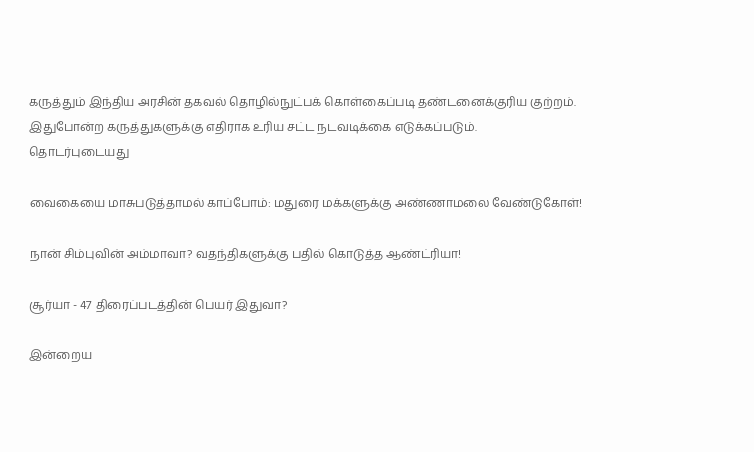கருத்தும் இந்திய அரசின் தகவல் தொழில்நுட்பக் கொள்கைப்படி தண்டனைக்குரிய குற்றம். இதுபோன்ற கருத்துகளுக்கு எதிராக உரிய சட்ட நடவடிக்கை எடுக்கப்படும்.
தொடர்புடையது

வைகையை மாசுபடுத்தாமல் காப்போம்: மதுரை மக்களுக்கு அண்ணாமலை வேண்டுகோள்!

நான் சிம்புவின் அம்மாவா? வதந்திகளுக்கு பதில் கொடுத்த ஆண்ட்ரியா!

சூர்யா - 47 திரைப்படத்தின் பெயர் இதுவா?

இன்றைய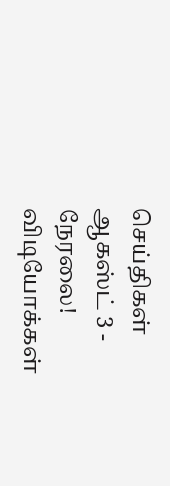செய்திகள் ஆகஸ்ட் 3 - நேரலை!
விடியோக்கள்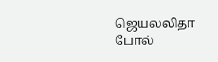ஜெயலலிதா போல்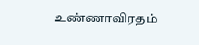உண்ணாவிரதம்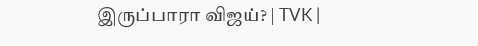இருப்பாரா விஜய்? | TVK |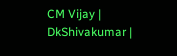CM Vijay | DkShivakumar |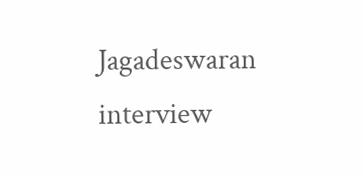Jagadeswaran interview